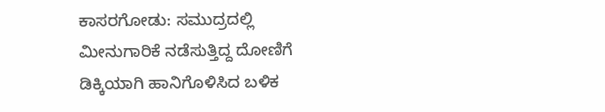ಕಾಸರಗೋಡು: ಸಮುದ್ರದಲ್ಲಿ ಮೀನುಗಾರಿಕೆ ನಡೆಸುತ್ತಿದ್ದ ದೋಣಿಗೆ ಡಿಕ್ಕಿಯಾಗಿ ಹಾನಿಗೊಳಿಸಿದ ಬಳಿಕ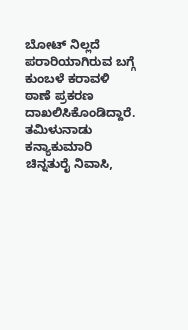ಬೋಟ್ ನಿಲ್ಲದೆ ಪರಾರಿಯಾಗಿರುವ ಬಗ್ಗೆ ಕುಂಬಳೆ ಕರಾವಳಿ ಠಾಣೆ ಪ್ರಕರಣ ದಾಖಲಿಸಿಕೊಂಡಿದ್ದಾರೆ.
ತಮಿಳುನಾಡು ಕನ್ಯಾಕುಮಾರಿ ಚಿನ್ನತುರೈ ನಿವಾಸಿ,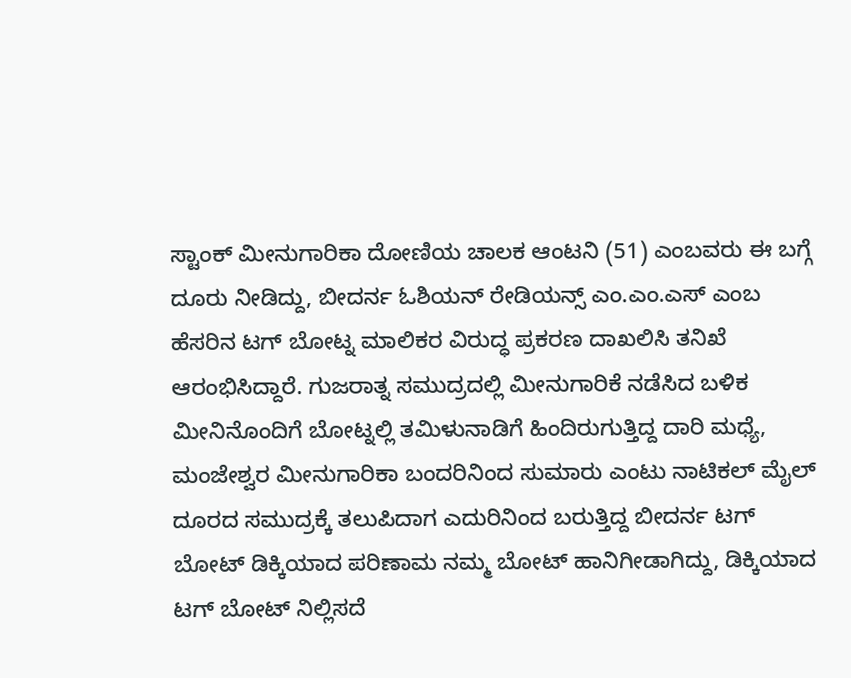ಸ್ಟಾಂಕ್ ಮೀನುಗಾರಿಕಾ ದೋಣಿಯ ಚಾಲಕ ಆಂಟನಿ (51) ಎಂಬವರು ಈ ಬಗ್ಗೆ ದೂರು ನೀಡಿದ್ದು, ಬೀದರ್ನ ಓಶಿಯನ್ ರೇಡಿಯನ್ಸ್ ಎಂ.ಎಂ.ಎಸ್ ಎಂಬ ಹೆಸರಿನ ಟಗ್ ಬೋಟ್ನ ಮಾಲಿಕರ ವಿರುದ್ಧ ಪ್ರಕರಣ ದಾಖಲಿಸಿ ತನಿಖೆ ಆರಂಭಿಸಿದ್ದಾರೆ. ಗುಜರಾತ್ನ ಸಮುದ್ರದಲ್ಲಿ ಮೀನುಗಾರಿಕೆ ನಡೆಸಿದ ಬಳಿಕ ಮೀನಿನೊಂದಿಗೆ ಬೋಟ್ನಲ್ಲಿ ತಮಿಳುನಾಡಿಗೆ ಹಿಂದಿರುಗುತ್ತಿದ್ದ ದಾರಿ ಮಧ್ಯೆ, ಮಂಜೇಶ್ವರ ಮೀನುಗಾರಿಕಾ ಬಂದರಿನಿಂದ ಸುಮಾರು ಎಂಟು ನಾಟಿಕಲ್ ಮೈಲ್ ದೂರದ ಸಮುದ್ರಕ್ಕೆ ತಲುಪಿದಾಗ ಎದುರಿನಿಂದ ಬರುತ್ತಿದ್ದ ಬೀದರ್ನ ಟಗ್ ಬೋಟ್ ಡಿಕ್ಕಿಯಾದ ಪರಿಣಾಮ ನಮ್ಮ ಬೋಟ್ ಹಾನಿಗೀಡಾಗಿದ್ದು, ಡಿಕ್ಕಿಯಾದ ಟಗ್ ಬೋಟ್ ನಿಲ್ಲಿಸದೆ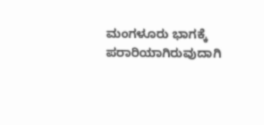ಮಂಗಳೂರು ಭಾಗಕ್ಕೆ ಪರಾರಿಯಾಗಿರುವುದಾಗಿ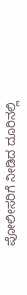ಪೋಲೀಸರಿಗೆ ನೀಡಿದ ದೂರಿನಲ್ಲಿ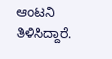ಆಂಟನಿ ತಿಳಿಸಿದ್ದಾರೆ.